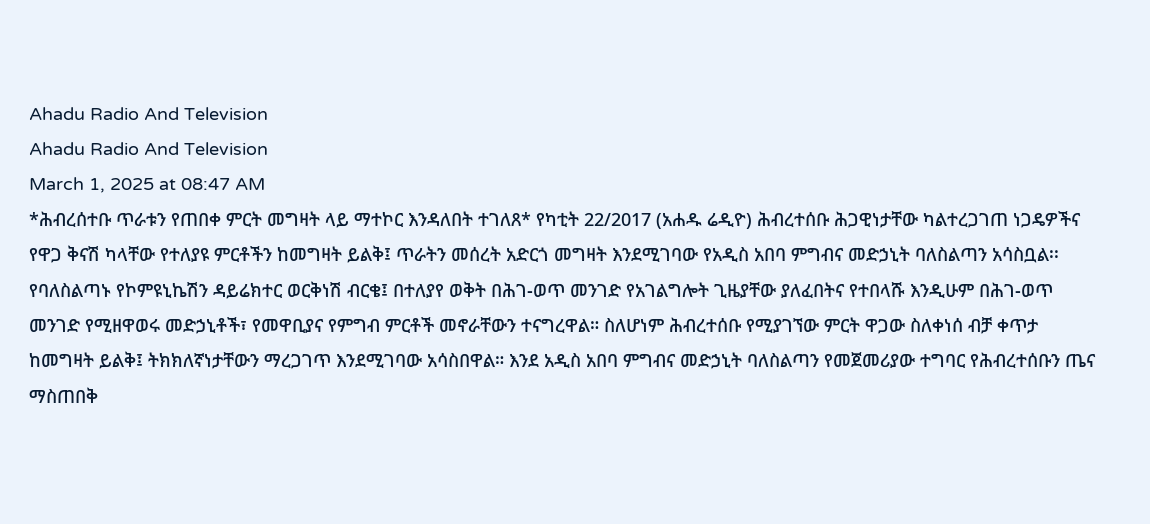Ahadu Radio And Television
Ahadu Radio And Television
March 1, 2025 at 08:47 AM
*ሕብረሰተቡ ጥራቱን የጠበቀ ምርት መግዛት ላይ ማተኮር እንዳለበት ተገለጸ* የካቲት 22/2017 (አሐዱ ሬዲዮ) ሕብረተሰቡ ሕጋዊነታቸው ካልተረጋገጠ ነጋዴዎችና የዋጋ ቅናሽ ካላቸው የተለያዩ ምርቶችን ከመግዛት ይልቅ፤ ጥራትን መሰረት አድርጎ መግዛት እንደሚገባው የአዲስ አበባ ምግብና መድኃኒት ባለስልጣን አሳስቧል፡፡ የባለስልጣኑ የኮምዩኒኬሽን ዳይሬክተር ወርቅነሽ ብርቄ፤ በተለያየ ወቅት በሕገ-ወጥ መንገድ የአገልግሎት ጊዜያቸው ያለፈበትና የተበላሹ እንዲሁም በሕገ-ወጥ መንገድ የሚዘዋወሩ መድኃኒቶች፣ የመዋቢያና የምግብ ምርቶች መኖራቸውን ተናግረዋል። ስለሆነም ሕብረተሰቡ የሚያገኘው ምርት ዋጋው ስለቀነሰ ብቻ ቀጥታ ከመግዛት ይልቅ፤ ትክክለኛነታቸውን ማረጋገጥ እንደሚገባው አሳስበዋል። እንደ አዲስ አበባ ምግብና መድኃኒት ባለስልጣን የመጀመሪያው ተግባር የሕብረተሰቡን ጤና ማስጠበቅ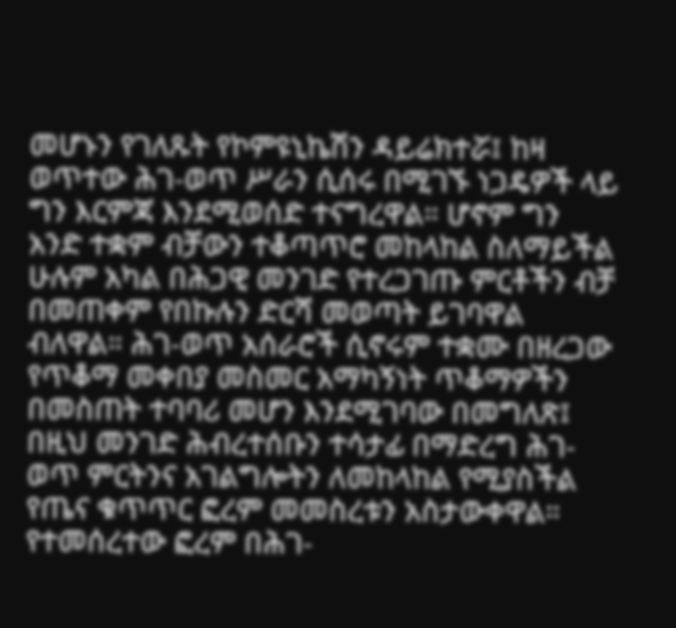መሆኑን የገለጹት የኮምዩኒኬሽን ዳይሬክተሯ፤ ከዛ ወጥተው ሕገ-ወጥ ሥራን ሲሰሩ በሚገኙ ነጋዴዎች ላይ ግን እርምጃ እንደሚወሰድ ተናግረዋል። ሆኖም ግን አንድ ተቋም ብቻውን ተቆጣጥሮ መከላከል ስለማይችል ሁሉም አካል በሕጋዊ መንገድ የተረጋገጡ ምርቶችን ብቻ በመጠቀም የበኩሉን ድርሻ መወጣት ይገባዋል ብለዋል። ሕገ-ወጥ አሰራሮች ሲኖሩም ተቋሙ በዘረጋው የጥቆማ መቀበያ መስመር አማካኝነት ጥቆማዎችን በመስጠት ተባባሪ መሆን እንደሚገባው በመግለጽ፤ በዚህ መንገድ ሕብረተሰቡን ተሳታፊ በማድረግ ሕገ-ወጥ ምርትንና አገልግሎትን ለመከላከል የሚያስችል የጤና ቁጥጥር ፎረም መመስረቱን አስታውቀዋል። የተመሰረተው ፎረም በሕገ-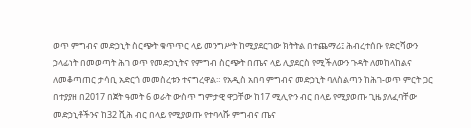ወጥ ምግብና መድኃኒት ስርጭት ቁጥጥር ላይ መንግሥት ከሚያደርገው ክትትል በተጨማሪ፤ ሕብረተሰቡ የድርሻውን ኃላፊነት በመወጣት ሕገ ወጥ የመድኃኒትና የምግብ ስርጭት በጤና ላይ ሊያደርስ የሚችለውን ጉዳት ለመከላከልና ለመቆጣጠር ታሳቢ አድርጎ መመስረቱን ተናግረዋል። የአዲስ አበባ ምግብና መድኃኒት ባለስልጣን ከሕገ-ወጥ ምርት ጋር በተያያዘ በ2017 በጀት ዓመት 6 ወራት ውስጥ ግምታዊ ዋጋቸው ከ17 ሚሊዮን ብር በላይ የሚያወጡ ጊዜ ያለፈባቸው መድኃኒቶችንና ከ32 ሺሕ ብር በላይ የሚያወጡ የተባላሹ ምግብና ጤና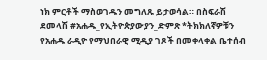ነክ ምርቶች ማስወገዱን መግለጹ ይታወሳል። በስፍራሽ ደመላሽ #አሐዱ_የኢትዮጵያውያን_ድምጽ *ትክክለኛዎቹን የአሐዱ ራዲዮ የማህበራዊ ሚዲያ ገጾች በመቀላቀል ቤተሰብ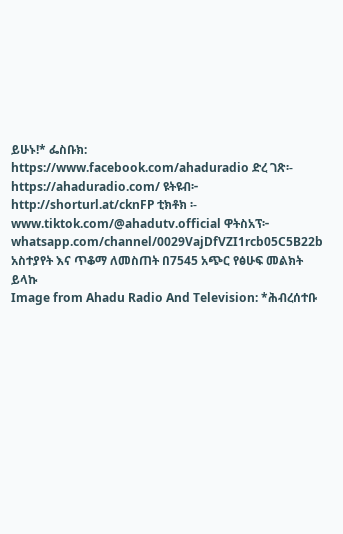ይሁኑ!* ፌስቡክ: https://www.facebook.com/ahaduradio ድረ ገጽ፡- https://ahaduradio.com/ ዩትዩብ፦ http://shorturl.at/cknFP ቲክቶክ ፡- www.tiktok.com/@ahadutv.official ዋትስአፕ፦ whatsapp.com/channel/0029VajDfVZI1rcb05C5B22b አስተያየት እና ጥቆማ ለመስጠት በ7545 አጭር የፅሁፍ መልክት ይላኩ
Image from Ahadu Radio And Television: *ሕብረሰተቡ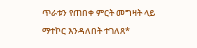ጥራቱን የጠበቀ ምርት መግዛት ላይ ማተኮር እንዳለበት ተገለጸ*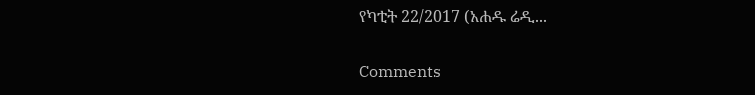የካቲት 22/2017 (አሐዱ ሬዲ...

Comments